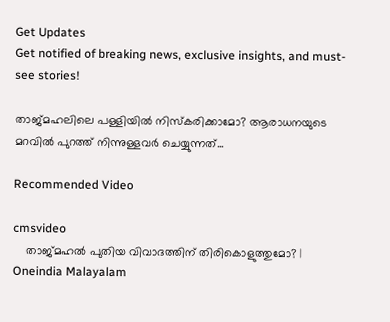Get Updates
Get notified of breaking news, exclusive insights, and must-see stories!

താജ്മഹലിലെ പള്ളിയില്‍ നിസ്‌കരിക്കാമോ? ആരാധനയുടെ മറവില്‍ പുറത്ത് നിന്നുള്ളവര്‍ ചെയ്യുന്നത്...

Recommended Video

cmsvideo
    താജ്മഹല്‍ പുതിയ വിവാദത്തിന് തിരികൊളുത്തുമോ? | Oneindia Malayalam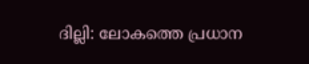ദില്ലി: ലോകത്തെ പ്രധാന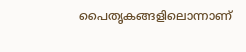പൈതൃകങ്ങളിലൊന്നാണ്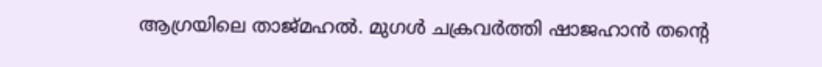ആഗ്രയിലെ താജ്മഹല്‍. മുഗള്‍ ചക്രവര്‍ത്തി ഷാജഹാന്‍ തന്റെ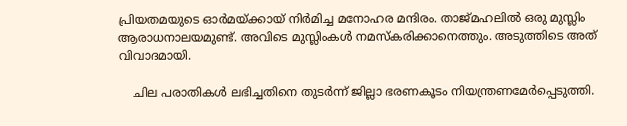പ്രിയതമയുടെ ഓര്‍മയ്ക്കായ് നിര്‍മിച്ച മനോഹര മന്ദിരം. താജ്മഹലില്‍ ഒരു മുസ്ലിം ആരാധനാലയമുണ്ട്. അവിടെ മുസ്ലിംകള്‍ നമസ്‌കരിക്കാനെത്തും. അടുത്തിടെ അത് വിവാദമായി.

    ചില പരാതികള്‍ ലഭിച്ചതിനെ തുടര്‍ന്ന് ജില്ലാ ഭരണകൂടം നിയന്ത്രണമേര്‍പ്പെടുത്തി.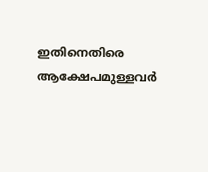ഇതിനെതിരെ ആക്ഷേപമുള്ളവര്‍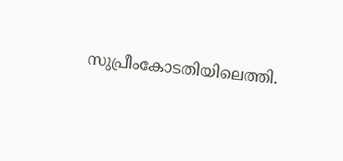സുപ്രീംകോടതിയിലെത്തി.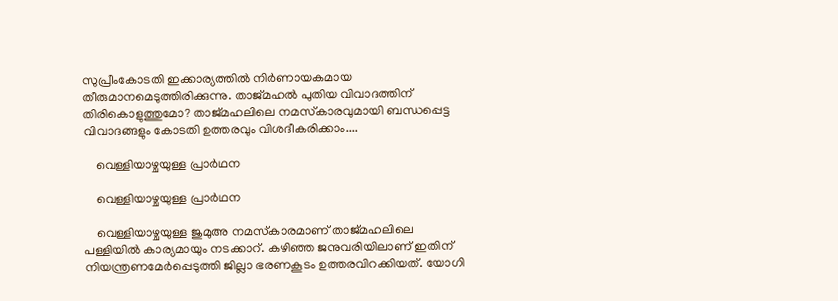സുപ്രീംകോടതി ഇക്കാര്യത്തില്‍ നിര്‍ണായകമായ തീരുമാനമെടുത്തിരിക്കുന്നു. താജ്മഹല്‍ പുതിയ വിവാദത്തിന് തിരികൊളുത്തുമോ? താജ്മഹലിലെ നമസ്‌കാരവുമായി ബന്ധപ്പെട്ട വിവാദങ്ങളും കോടതി ഉത്തരവും വിശദീകരിക്കാം....

    വെള്ളിയാഴ്ചയുള്ള പ്രാര്‍ഥന

    വെള്ളിയാഴ്ചയുള്ള പ്രാര്‍ഥന

    വെള്ളിയാഴ്ചയുള്ള ജുമുഅ നമസ്‌കാരമാണ് താജ്മഹലിലെ പള്ളിയില്‍ കാര്യമായും നടക്കാറ്. കഴിഞ്ഞ ജനുവരിയിലാണ് ഇതിന് നിയന്ത്രണമേര്‍പ്പെടുത്തി ജില്ലാ ഭരണകൂടം ഉത്തരവിറക്കിയത്. യോഗി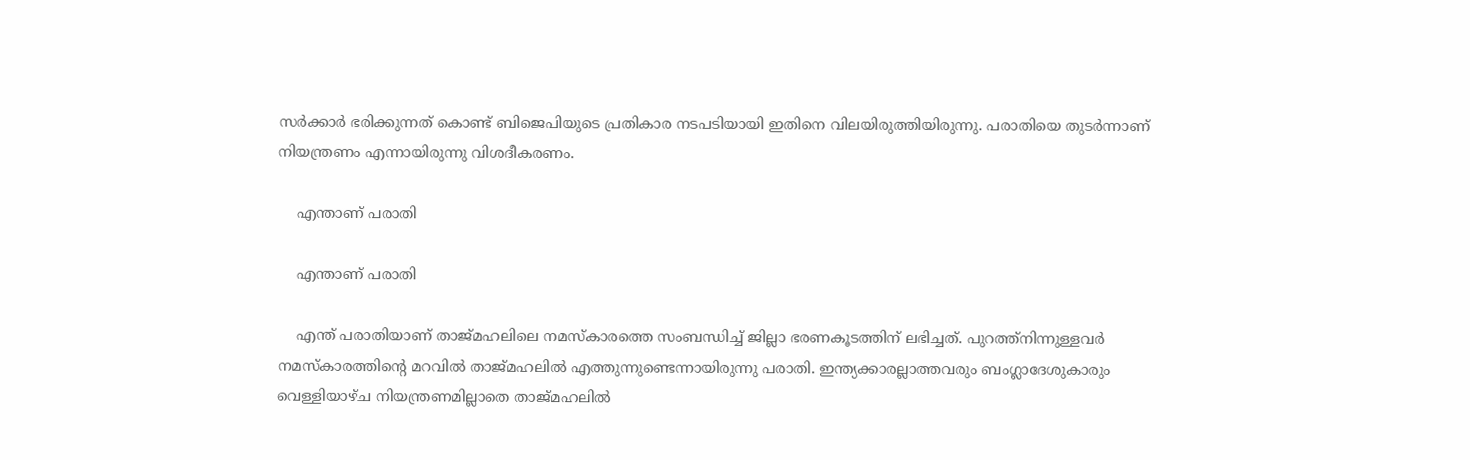സര്‍ക്കാര്‍ ഭരിക്കുന്നത് കൊണ്ട് ബിജെപിയുടെ പ്രതികാര നടപടിയായി ഇതിനെ വിലയിരുത്തിയിരുന്നു. പരാതിയെ തുടര്‍ന്നാണ് നിയന്ത്രണം എന്നായിരുന്നു വിശദീകരണം.

    എന്താണ് പരാതി

    എന്താണ് പരാതി

    എന്ത് പരാതിയാണ് താജ്മഹലിലെ നമസ്‌കാരത്തെ സംബന്ധിച്ച് ജില്ലാ ഭരണകൂടത്തിന് ലഭിച്ചത്. പുറത്ത്‌നിന്നുള്ളവര്‍ നമസ്‌കാരത്തിന്റെ മറവില്‍ താജ്മഹലില്‍ എത്തുന്നുണ്ടെന്നായിരുന്നു പരാതി. ഇന്ത്യക്കാരല്ലാത്തവരും ബംഗ്ലാദേശുകാരും വെള്ളിയാഴ്ച നിയന്ത്രണമില്ലാതെ താജ്മഹലില്‍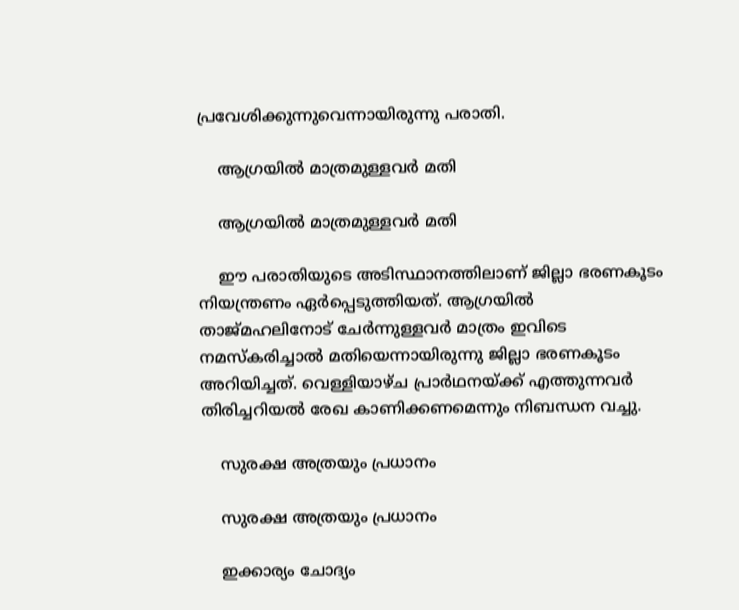പ്രവേശിക്കുന്നുവെന്നായിരുന്നു പരാതി.

    ആഗ്രയില്‍ മാത്രമുള്ളവര്‍ മതി

    ആഗ്രയില്‍ മാത്രമുള്ളവര്‍ മതി

    ഈ പരാതിയുടെ അടിസ്ഥാനത്തിലാണ് ജില്ലാ ഭരണകൂടം നിയന്ത്രണം ഏര്‍പ്പെടുത്തിയത്. ആഗ്രയില്‍ താജ്മഹലിനോട് ചേര്‍ന്നുള്ളവര്‍ മാത്രം ഇവിടെ നമസ്‌കരിച്ചാല്‍ മതിയെന്നായിരുന്നു ജില്ലാ ഭരണകൂടം അറിയിച്ചത്. വെള്ളിയാഴ്ച പ്രാര്‍ഥനയ്ക്ക് എത്തുന്നവര്‍ തിരിച്ചറിയല്‍ രേഖ കാണിക്കണമെന്നും നിബന്ധന വച്ചു.

    സുരക്ഷ അത്രയും പ്രധാനം

    സുരക്ഷ അത്രയും പ്രധാനം

    ഇക്കാര്യം ചോദ്യം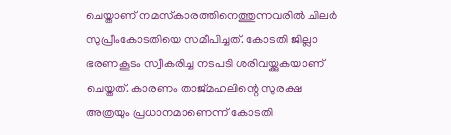ചെയ്താണ് നമസ്‌കാരത്തിനെത്തുന്നവരില്‍ ചിലര്‍ സുപ്രീംകോടതിയെ സമീപിച്ചത്. കോടതി ജില്ലാ ഭരണകൂടം സ്വീകരിച്ച നടപടി ശരിവയ്ക്കുകയാണ് ചെയ്തത്. കാരണം താജ്മഹലിന്റെ സുരക്ഷ അത്രയും പ്രധാനമാണെന്ന് കോടതി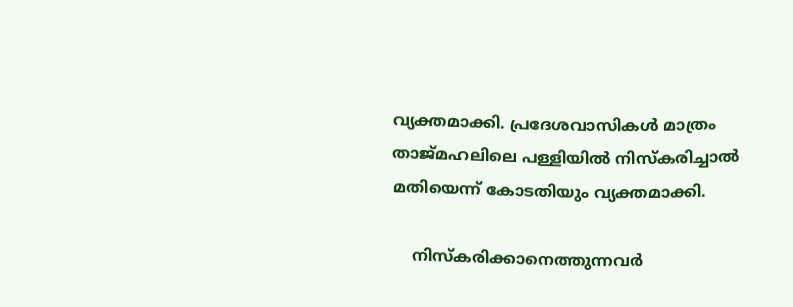വ്യക്തമാക്കി. പ്രദേശവാസികള്‍ മാത്രം താജ്മഹലിലെ പള്ളിയില്‍ നിസ്‌കരിച്ചാല്‍ മതിയെന്ന് കോടതിയും വ്യക്തമാക്കി.

    നിസ്‌കരിക്കാനെത്തുന്നവര്‍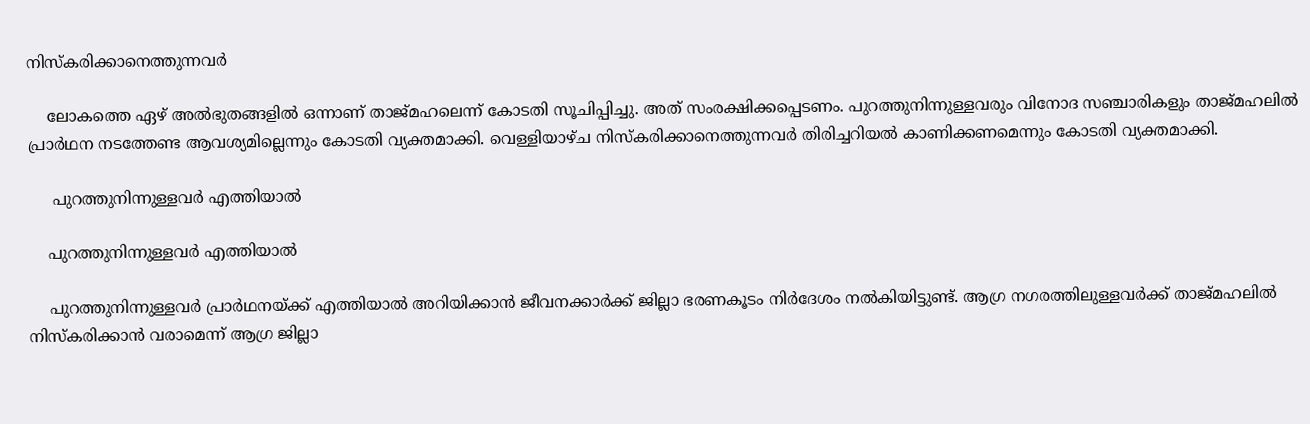നിസ്‌കരിക്കാനെത്തുന്നവര്‍

    ലോകത്തെ ഏഴ് അല്‍ഭുതങ്ങളില്‍ ഒന്നാണ് താജ്മഹലെന്ന് കോടതി സൂചിപ്പിച്ചു. അത് സംരക്ഷിക്കപ്പെടണം. പുറത്തുനിന്നുള്ളവരും വിനോദ സഞ്ചാരികളും താജ്മഹലില്‍ പ്രാര്‍ഥന നടത്തേണ്ട ആവശ്യമില്ലെന്നും കോടതി വ്യക്തമാക്കി. വെള്ളിയാഴ്ച നിസ്‌കരിക്കാനെത്തുന്നവര്‍ തിരിച്ചറിയല്‍ കാണിക്കണമെന്നും കോടതി വ്യക്തമാക്കി.

     പുറത്തുനിന്നുള്ളവര്‍ എത്തിയാല്‍

    പുറത്തുനിന്നുള്ളവര്‍ എത്തിയാല്‍

    പുറത്തുനിന്നുള്ളവര്‍ പ്രാര്‍ഥനയ്ക്ക് എത്തിയാല്‍ അറിയിക്കാന്‍ ജീവനക്കാര്‍ക്ക് ജില്ലാ ഭരണകൂടം നിര്‍ദേശം നല്‍കിയിട്ടുണ്ട്. ആഗ്ര നഗരത്തിലുള്ളവര്‍ക്ക് താജ്മഹലില്‍ നിസ്‌കരിക്കാന്‍ വരാമെന്ന് ആഗ്ര ജില്ലാ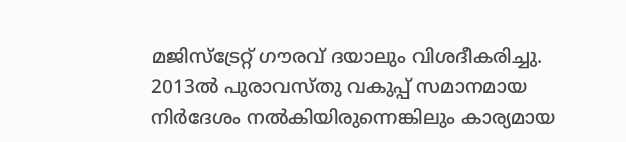മജിസ്‌ട്രേറ്റ് ഗൗരവ് ദയാലും വിശദീകരിച്ചു. 2013ല്‍ പുരാവസ്തു വകുപ്പ് സമാനമായ നിര്‍ദേശം നല്‍കിയിരുന്നെങ്കിലും കാര്യമായ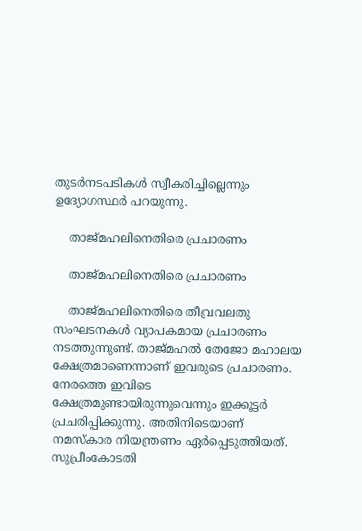തുടര്‍നടപടികള്‍ സ്വീകരിച്ചില്ലെന്നും ഉദ്യോഗസ്ഥര്‍ പറയുന്നു.

    താജ്മഹലിനെതിരെ പ്രചാരണം

    താജ്മഹലിനെതിരെ പ്രചാരണം

    താജ്മഹലിനെതിരെ തീവ്രവലതു സംഘടനകള്‍ വ്യാപകമായ പ്രചാരണം നടത്തുന്നുണ്ട്. താജ്മഹല്‍ തേജോ മഹാലയ ക്ഷേത്രമാണെന്നാണ് ഇവരുടെ പ്രചാരണം. നേരത്തെ ഇവിടെ ക്ഷേത്രമുണ്ടായിരുന്നുവെന്നും ഇക്കൂട്ടര്‍ പ്രചരിപ്പിക്കുന്നു. അതിനിടെയാണ് നമസ്‌കാര നിയന്ത്രണം ഏര്‍പ്പെടുത്തിയത്. സുപ്രീംകോടതി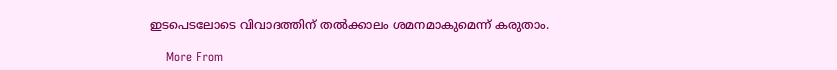ഇടപെടലോടെ വിവാദത്തിന് തല്‍ക്കാലം ശമനമാകുമെന്ന് കരുതാം.

    More From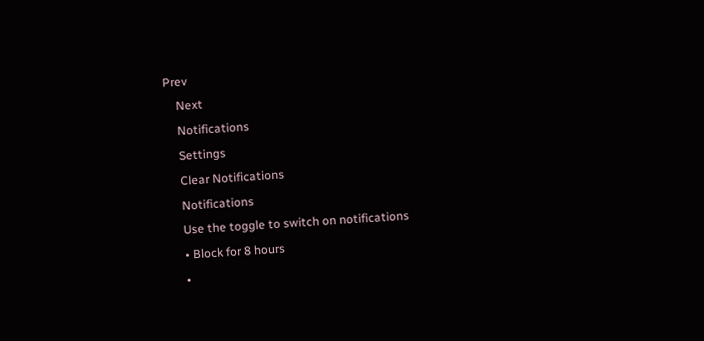Prev
    Next
    Notifications
    Settings
    Clear Notifications
    Notifications
    Use the toggle to switch on notifications
    • Block for 8 hours
    •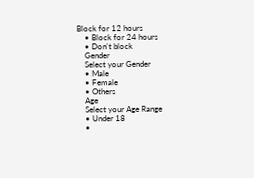Block for 12 hours
    • Block for 24 hours
    • Don't block
    Gender
    Select your Gender
    • Male
    • Female
    • Others
    Age
    Select your Age Range
    • Under 18
    •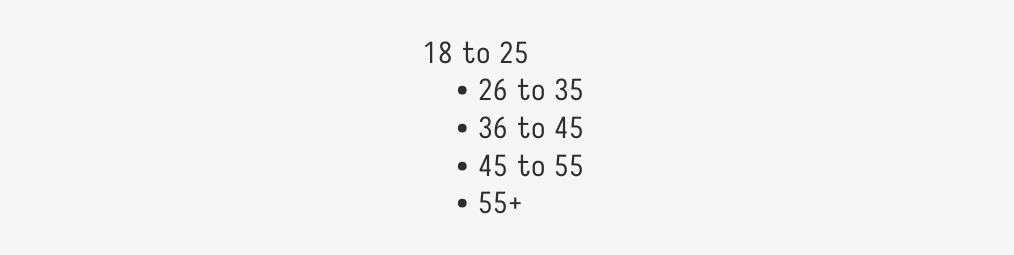18 to 25
    • 26 to 35
    • 36 to 45
    • 45 to 55
    • 55+